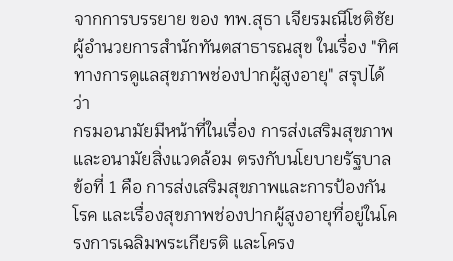จากการบรรยาย ของ ทพ.สุธา เจียรมณีโชติชัย ผู้อำนวยการสำนักทันตสาธารณสุข ในเรื่อง "ทิศทางการดูแลสุขภาพช่องปากผู้สูงอายุ" สรุปได้ว่า
กรมอนามัยมีหน้าที่ในเรื่อง การส่งเสริมสุขภาพและอนามัยสิ่งแวดล้อม ตรงกับนโยบายรัฐบาล ข้อที่ 1 คือ การส่งเสริมสุขภาพและการป้องกันโรค และเรื่องสุขภาพช่องปากผู้สูงอายุที่อยู่ในโครงการเฉลิมพระเกียรติ และโครง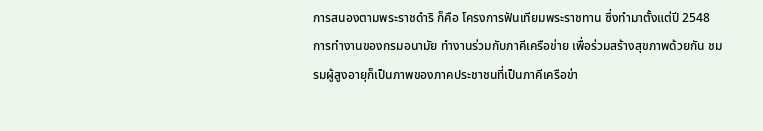การสนองตามพระราชดำริ ก็คือ โครงการฟันเทียมพระราชทาน ซึ่งทำมาตั้งแต่ปี 2548
การทำงานของกรมอนามัย ทำงานร่วมกับภาคีเครือข่าย เพื่อร่วมสร้างสุขภาพด้วยกัน ชมรมผู้สูงอายุก็เป็นภาพของภาคประชาชนที่เป็นภาคีเครือข่า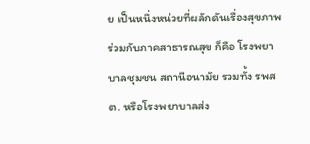ย เป็นหนึ่งหน่วยที่ผลักดันเรื่องสุขภาพร่วมกับภาคสาธารณสุข ก็คือ โรงพยาบาลชุมชน สถานีอนามัย รวมทั้ง รพสต. หรือโรงพยาบาลส่ง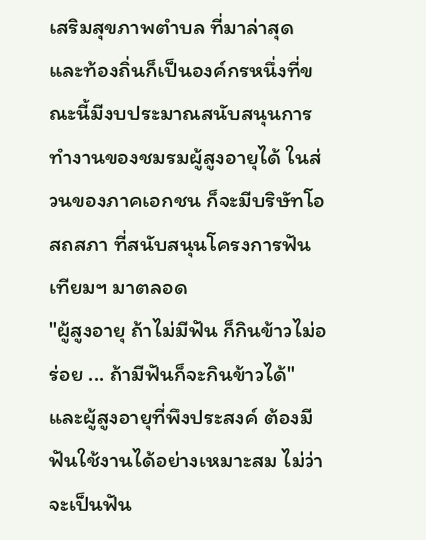เสริมสุขภาพตำบล ที่มาล่าสุด และท้องถิ่นก็เป็นองค์กรหนึ่งที่ขณะนี้มีงบประมาณสนับสนุนการทำงานของชมรมผู้สูงอายุได้ ในส่วนของภาคเอกชน ก็จะมีบริษัทโอสถสภา ที่สนับสนุนโครงการฟันเทียมฯ มาตลอด
"ผู้สูงอายุ ถ้าไม่มีฟัน ก็กินข้าวไม่อร่อย ... ถ้ามีฟันก็จะกินข้าวได้" และผู้สูงอายุที่พึงประสงค์ ต้องมีฟันใช้งานได้อย่างเหมาะสม ไม่ว่าจะเป็นฟัน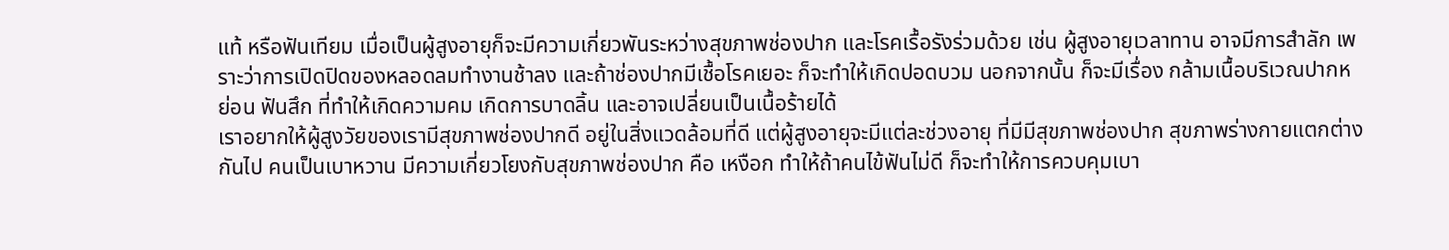แท้ หรือฟันเทียม เมื่อเป็นผู้สูงอายุก็จะมีความเกี่ยวพันระหว่างสุขภาพช่องปาก และโรคเรื้อรังร่วมด้วย เช่น ผู้สูงอายุเวลาทาน อาจมีการสำลัก เพราะว่าการเปิดปิดของหลอดลมทำงานช้าลง และถ้าช่องปากมีเชื้อโรคเยอะ ก็จะทำให้เกิดปอดบวม นอกจากนั้น ก็จะมีเรื่อง กล้ามเนื้อบริเวณปากหย่อน ฟันสึก ที่ทำให้เกิดความคม เกิดการบาดลิ้น และอาจเปลี่ยนเป็นเนื้อร้ายได้
เราอยากให้ผู้สูงวัยของเรามีสุขภาพช่องปากดี อยู่ในสิ่งแวดล้อมที่ดี แต่ผู้สูงอายุจะมีแต่ละช่วงอายุ ที่มีมีสุขภาพช่องปาก สุขภาพร่างกายแตกต่างกันไป คนเป็นเบาหวาน มีความเกี่ยวโยงกับสุขภาพช่องปาก คือ เหงือก ทำให้ถ้าคนไข้ฟันไม่ดี ก็จะทำให้การควบคุมเบา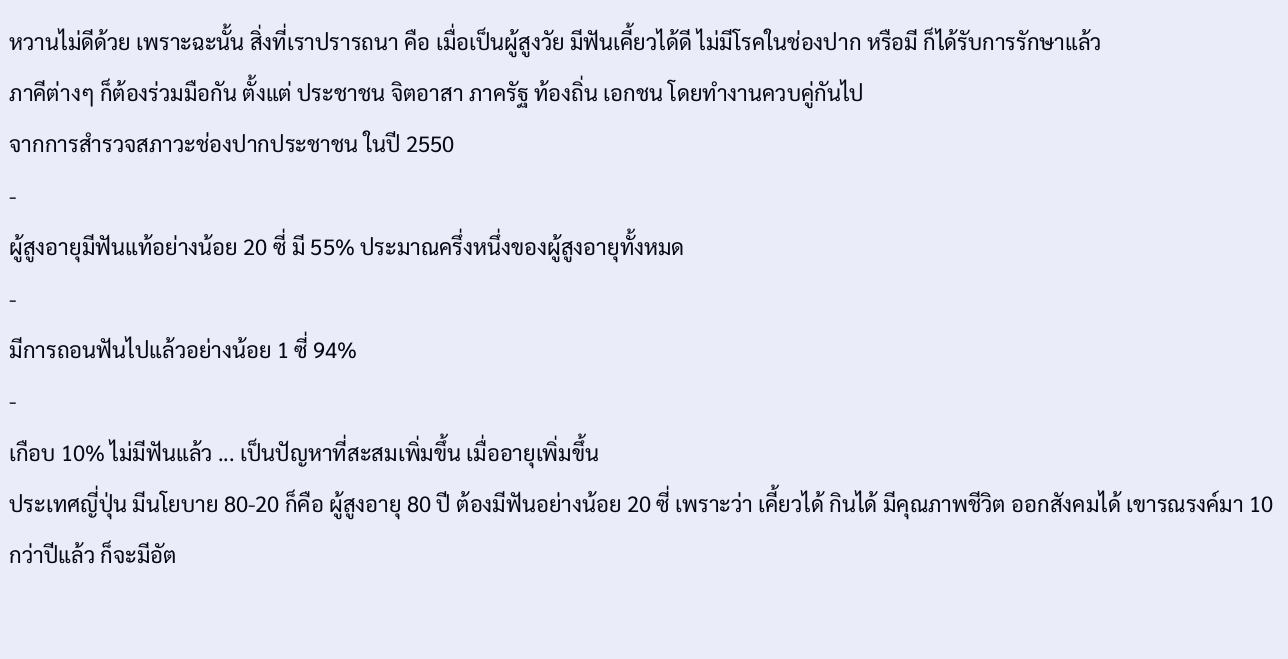หวานไม่ดีด้วย เพราะฉะนั้น สิ่งที่เราปรารถนา คือ เมื่อเป็นผู้สูงวัย มีฟันเคี้ยวได้ดี ไม่มีโรคในช่องปาก หรือมี ก็ได้รับการรักษาแล้ว
ภาคีต่างๆ ก็ต้องร่วมมือกัน ตั้งแต่ ประชาชน จิตอาสา ภาครัฐ ท้องถิ่น เอกชน โดยทำงานควบคู่กันไป
จากการสำรวจสภาวะช่องปากประชาชน ในปี 2550
-
ผู้สูงอายุมีฟันแท้อย่างน้อย 20 ซี่ มี 55% ประมาณครึ่งหนึ่งของผู้สูงอายุทั้งหมด
-
มีการถอนฟันไปแล้วอย่างน้อย 1 ซี่ 94%
-
เกือบ 10% ไม่มีฟันแล้ว ... เป็นปัญหาที่สะสมเพิ่มขึ้น เมื่ออายุเพิ่มขึ้น
ประเทศญี่ปุ่น มีนโยบาย 80-20 ก็คือ ผู้สูงอายุ 80 ปี ต้องมีฟันอย่างน้อย 20 ซี่ เพราะว่า เคี้ยวได้ กินได้ มีคุณภาพชีวิต ออกสังคมได้ เขารณรงค์มา 10 กว่าปีแล้ว ก็จะมีอัต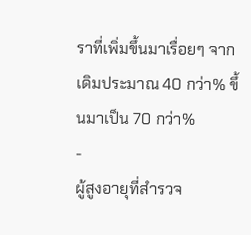ราที่เพิ่มขึ้นมาเรื่อยๆ จากเดิมประมาณ 40 กว่า% ขึ้นมาเป็น 70 กว่า%
-
ผู้สูงอายุที่สำรวจ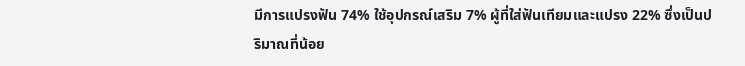มีการแปรงฟัน 74% ใช้อุปกรณ์เสริม 7% ผู้ที่ใส่ฟันเทียมและแปรง 22% ซึ่งเป็นปริมาณที่น้อย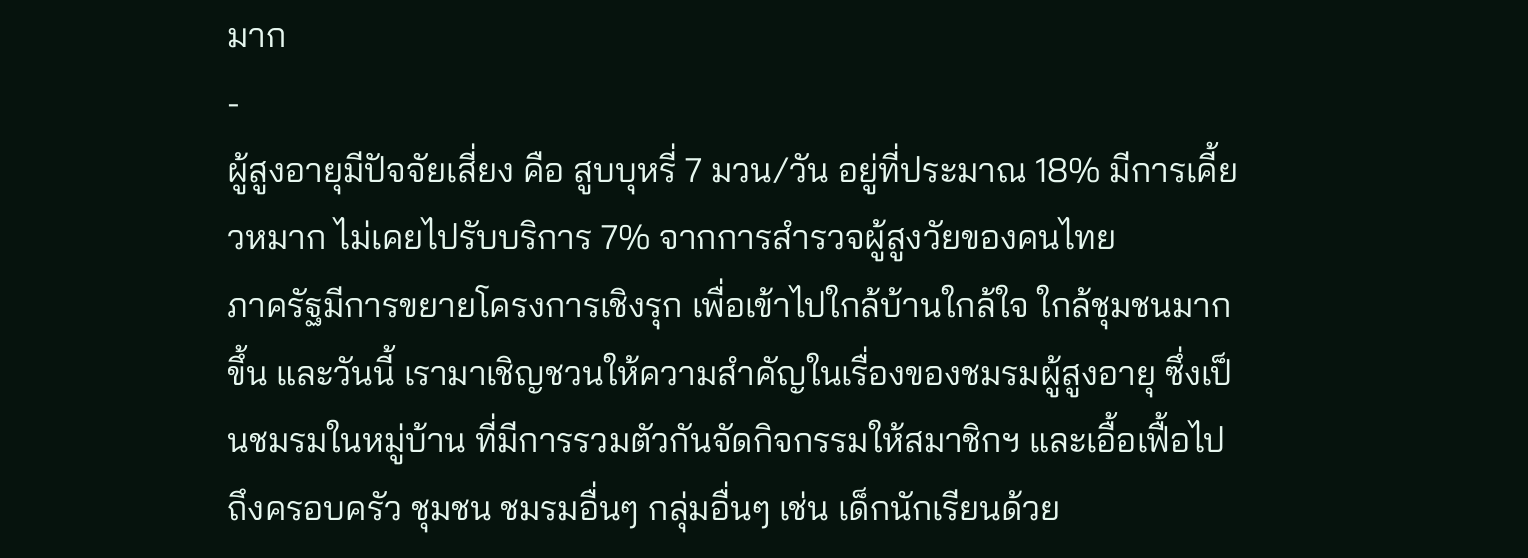มาก
-
ผู้สูงอายุมีปัจจัยเสี่ยง คือ สูบบุหรี่ 7 มวน/วัน อยู่ที่ประมาณ 18% มีการเคี้ยวหมาก ไม่เคยไปรับบริการ 7% จากการสำรวจผู้สูงวัยของคนไทย
ภาครัฐมีการขยายโครงการเชิงรุก เพื่อเข้าไปใกล้บ้านใกล้ใจ ใกล้ชุมชนมากขึ้น และวันนี้ เรามาเชิญชวนให้ความสำคัญในเรื่องของชมรมผู้สูงอายุ ซึ่งเป็นชมรมในหมู่บ้าน ที่มีการรวมตัวกันจัดกิจกรรมให้สมาชิกฯ และเอื้อเฟื้อไปถึงครอบครัว ชุมชน ชมรมอื่นๆ กลุ่มอื่นๆ เช่น เด็กนักเรียนด้วย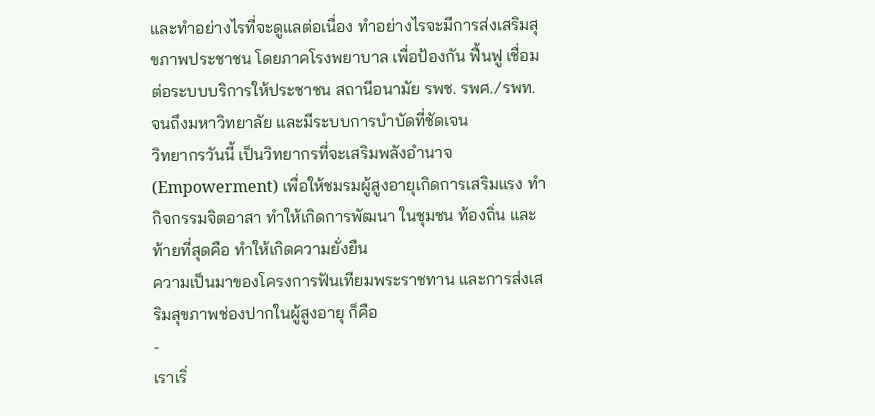และทำอย่างไรที่จะดูแลต่อเนื่อง ทำอย่างไรจะมีการส่งเสริมสุขภาพประชาชน โดยภาคโรงพยาบาล เพื่อป้องกัน ฟื้นฟู เชื่อมต่อระบบบริการให้ประชาชน สถานีอนามัย รพช. รพศ./รพท. จนถึงมหาวิทยาลัย และมีระบบการบำบัดที่ชัดเจน
วิทยากรวันนี้ เป็นวิทยากรที่จะเสริมพลังอำนาจ (Empowerment) เพื่อให้ชมรมผู้สูงอายุเกิดการเสริมแรง ทำกิจกรรมจิตอาสา ทำให้เกิดการพัฒนา ในชุมชน ท้องถิ่น และท้ายที่สุดคือ ทำให้เกิดความยั่งยืน
ความเป็นมาของโครงการฟันเทียมพระราชทาน และการส่งเสริมสุขภาพช่องปากในผู้สูงอายุ ก็คือ
-
เราเริ่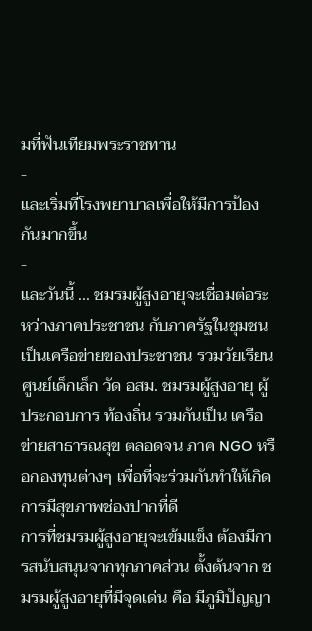มที่ฟันเทียมพระราชทาน
-
และเริ่มที่โรงพยาบาลเพื่อให้มีการป้องกันมากขึ้น
-
และวันนี้ ... ชมรมผู้สูงอายุจะเชื่อมต่อระหว่างภาคประชาชน กับภาครัฐในชุมชน เป็นเครือข่ายของประชาชน รวมวัยเรียน ศูนย์เด็กเล็ก วัด อสม. ชมรมผู้สูงอายุ ผู้ประกอบการ ท้องถิ่น รวมกันเป็น เครือข่ายสาธารณสุข ตลอดจน ภาค NGO หรือกองทุนต่างๆ เพื่อที่จะร่วมกันทำให้เกิดการมีสุขภาพช่องปากที่ดี
การที่ชมรมผู้สูงอายุจะเข้มแข็ง ต้องมีการสนับสนุนจากทุกภาคส่วน ตั้งต้นจาก ชมรมผู้สูงอายุที่มีจุดเด่น คือ มีภูมิปัญญา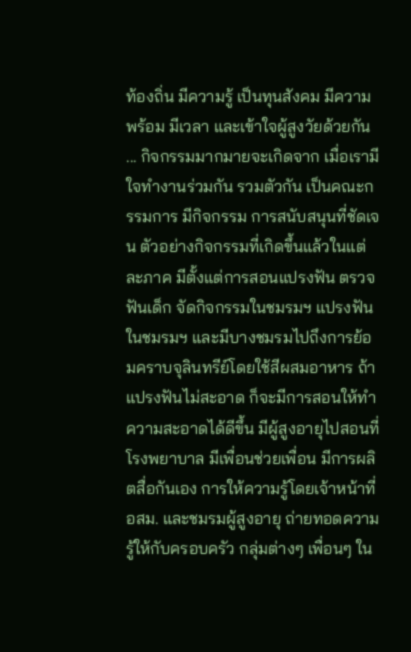ท้องถิ่น มีความรู้ เป็นทุนสังคม มีความพร้อม มีเวลา และเข้าใจผู้สูงวัยด้วยกัน ... กิจกรรมมากมายจะเกิดจาก เมื่อเรามีใจทำงานร่วมกัน รวมตัวกัน เป็นคณะกรรมการ มีกิจกรรม การสนับสนุนที่ชัดเจน ตัวอย่างกิจกรรมที่เกิดขึ้นแล้วในแต่ละภาค มีตั้งแต่การสอนแปรงฟัน ตรวจฟันเด็ก จัดกิจกรรมในชมรมฯ แปรงฟันในชมรมฯ และมีบางชมรมไปถึงการย้อมคราบจุลินทรีย์โดยใช้สีผสมอาหาร ถ้าแปรงฟันไม่สะอาด ก็จะมีการสอนให้ทำความสะอาดได้ดีขึ้น มีผู้สูงอายุไปสอนที่โรงพยาบาล มีเพื่อนช่วยเพื่อน มีการผลิตสื่อกันเอง การให้ความรู้โดยเจ้าหน้าที่ อสม. และชมรมผู้สูงอายุ ถ่ายทอดความรู้ให้กับครอบครัว กลุ่มต่างๆ เพื่อนๆ ใน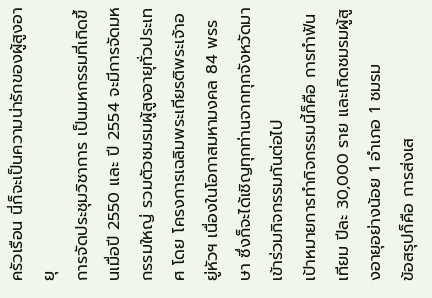ครัวเรือน นี่ก็จะเป็นความน่ารักของผู้สูงอายุ
การจัดประชุมวิชาการ เป็นมหกรรมที่เกิดขึ้นเมื่อปี 2550 และ ปี 2554 จะมีการจัดมหกรรมใหญ่ รวมตัวชมรมผู้สูงอายุทั่วประเทศ โดย โครงการเฉลิมพระเกียรติพระเจ้าอยู่หัวฯ เนื่องในโอกาสมหามงคล 84 พรรษา ซึ่งก็จะได้เชิญทุกท่านจากทุกจังหวัดมาเข้าร่วมกิจกรรมกันต่อไป
เป้าหมายการทำกิจกรรมนี้ก็คือ การทำฟันเทียม ปีละ 30,000 ราย และเกิดชมรมผู้สูงอายุอย่างน้อย 1 อำเภอ 1 ชมรม
ข้อสรุปก็คือ การส่งเส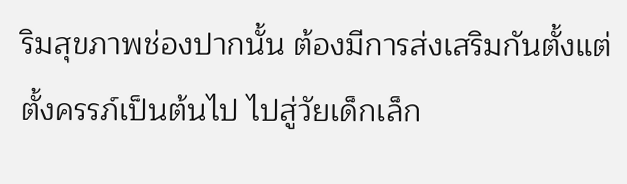ริมสุขภาพช่องปากนั้น ต้องมีการส่งเสริมกันตั้งแต่ตั้งครรภ์เป็นต้นไป ไปสู่วัยเด็กเล็ก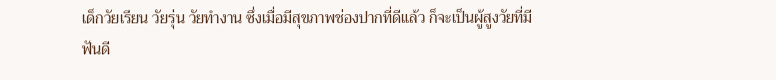เด็กวัยเรียน วัยรุ่น วัยทำงาน ซึ่งเมื่อมีสุขภาพช่องปากที่ดีแล้ว ก็จะเป็นผู้สูงวัยที่มีฟันดี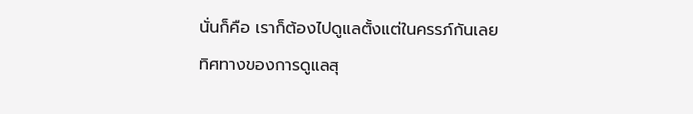นั่นก็คือ เราก็ต้องไปดูแลตั้งแต่ในครรภ์กันเลย
ทิศทางของการดูแลสุ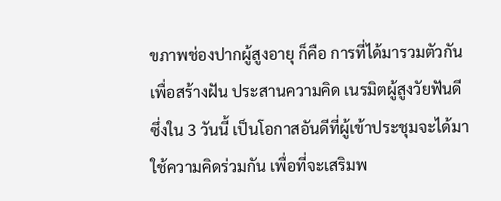ขภาพช่องปากผู้สูงอายุ ก็คือ การที่ได้มารวมตัวกัน เพื่อสร้างฝัน ประสานความคิด เนรมิตผู้สูงวัยฟันดี ซึ่งใน 3 วันนี้ เป็นโอกาสอันดีที่ผู้เข้าประชุมจะได้มาใช้ความคิดร่วมกัน เพื่อที่จะเสริมพ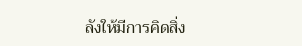ลังให้มีการคิดสิ่ง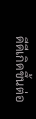ดีดีเกิดขึ้นต่อ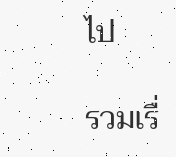ไป

รวมเรื่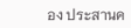อง ประสานค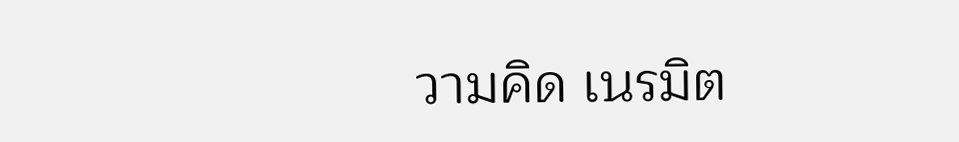วามคิด เนรมิต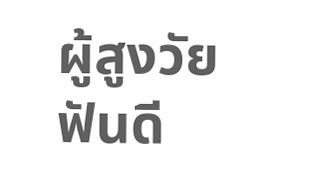ผู้สูงวัยฟันดี